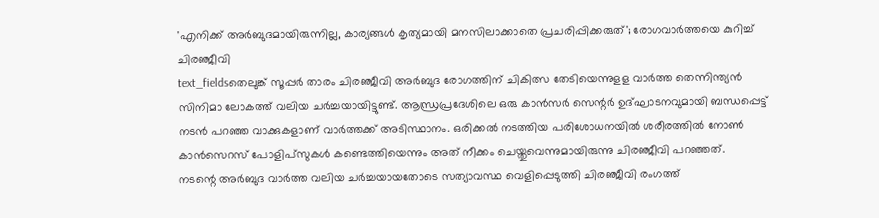'എനിക്ക് അർബുദമായിരുന്നില്ല, കാര്യങ്ങൾ കൃത്യമായി മനസിലാക്കാതെ പ്രചരിപ്പിക്കരുത്'; രോഗവാർത്തയെ കുറിച്ച് ചിരഞ്ജീവി
text_fieldsതെലുങ്ക് സൂപ്പർ താരം ചിരഞ്ജീവി അർബുദ രോഗത്തിന് ചികിത്സ തേടിയെന്നുളള വാർത്ത തെന്നിന്ത്യൻ സിനിമാ ലോകത്ത് വലിയ ചർച്ചയായിട്ടുണ്ട്. ആന്ധ്രപ്രദേശിലെ ഒരു കാൻസർ സെന്റർ ഉദ്ഘാടനവുമായി ബന്ധപ്പെട്ട് നടൻ പറഞ്ഞ വാക്കുകളാണ് വാർത്തക്ക് അടിസ്ഥാനം. ഒരിക്കൽ നടത്തിയ പരിശോധനയിൽ ശരീരത്തിൽ നോൺ കാൻസെറസ് പോളിപ്സുകൾ കണ്ടെത്തിയെന്നും അത് നീക്കം ചെയ്തുവെന്നുമായിരുന്നു ചിരഞ്ജീവി പറഞ്ഞത്.
നടന്റെ അർബുദ വാർത്ത വലിയ ചർച്ചയായതോടെ സത്യാവസ്ഥ വെളിപ്പെടുത്തി ചിരഞ്ജീവി രംഗത്ത്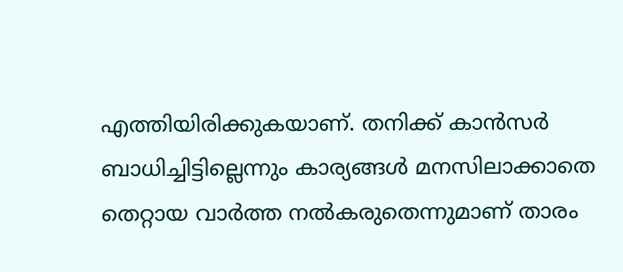എത്തിയിരിക്കുകയാണ്. തനിക്ക് കാൻസർ ബാധിച്ചിട്ടില്ലെന്നും കാര്യങ്ങൾ മനസിലാക്കാതെ തെറ്റായ വാർത്ത നൽകരുതെന്നുമാണ് താരം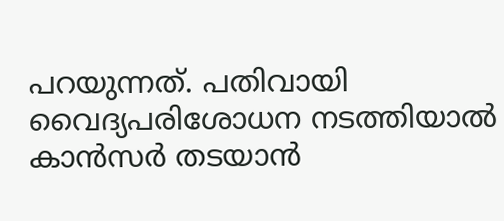പറയുന്നത്. പതിവായി വൈദ്യപരിശോധന നടത്തിയാൽ കാൻസർ തടയാൻ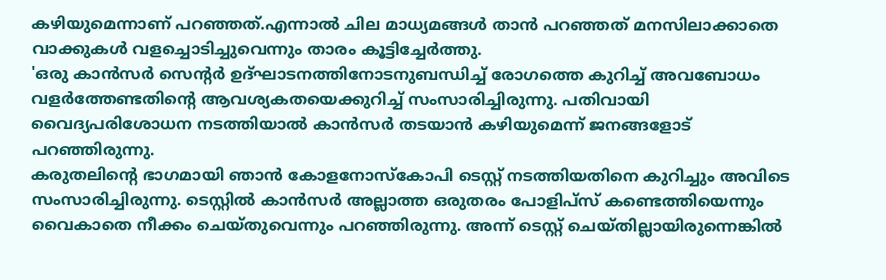കഴിയുമെന്നാണ് പറഞ്ഞത്.എന്നാൽ ചില മാധ്യമങ്ങൾ താൻ പറഞ്ഞത് മനസിലാക്കാതെ വാക്കുകൾ വളച്ചൊടിച്ചുവെന്നും താരം കൂട്ടിച്ചേർത്തു.
'ഒരു കാൻസർ സെന്റർ ഉദ്ഘാടനത്തിനോടനുബന്ധിച്ച് രോഗത്തെ കുറിച്ച് അവബോധം വളർത്തേണ്ടതിന്റെ ആവശ്യകതയെക്കുറിച്ച് സംസാരിച്ചിരുന്നു. പതിവായി വൈദ്യപരിശോധന നടത്തിയാൽ കാൻസർ തടയാൻ കഴിയുമെന്ന് ജനങ്ങളോട് പറഞ്ഞിരുന്നു.
കരുതലിന്റെ ഭാഗമായി ഞാൻ കോളനോസ്കോപി ടെസ്റ്റ് നടത്തിയതിനെ കുറിച്ചും അവിടെ സംസാരിച്ചിരുന്നു. ടെസ്റ്റിൽ കാൻസർ അല്ലാത്ത ഒരുതരം പോളിപ്സ് കണ്ടെത്തിയെന്നും വൈകാതെ നീക്കം ചെയ്തുവെന്നും പറഞ്ഞിരുന്നു. അന്ന് ടെസ്റ്റ് ചെയ്തില്ലായിരുന്നെങ്കിൽ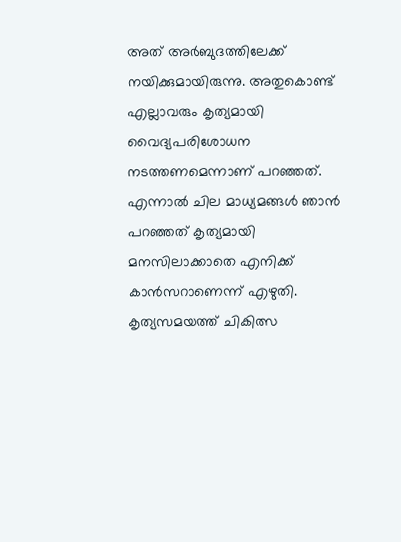അത് അർബുദത്തിലേക്ക് നയിക്കുമായിരുന്നു. അതുകൊണ്ട് എല്ലാവരും കൃത്യമായി വൈദ്യപരിശോധന നടത്തണമെന്നാണ് പറഞ്ഞത്. എന്നാൽ ചില മാധ്യമങ്ങൾ ഞാൻ പറഞ്ഞത് കൃത്യമായി മനസിലാക്കാതെ എനിക്ക് കാൻസറാണെന്ന് എഴുതി. കൃത്യസമയത്ത് ചികിത്സ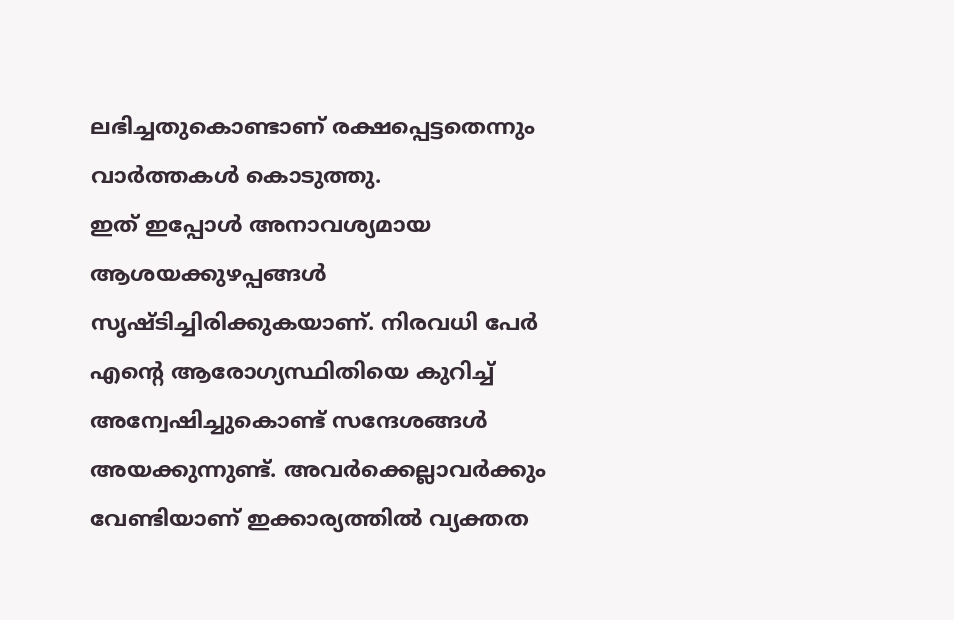ലഭിച്ചതുകൊണ്ടാണ് രക്ഷപ്പെട്ടതെന്നും വാർത്തകൾ കൊടുത്തു.
ഇത് ഇപ്പോൾ അനാവശ്യമായ ആശയക്കുഴപ്പങ്ങൾ സൃഷ്ടിച്ചിരിക്കുകയാണ്. നിരവധി പേർ എന്റെ ആരോഗ്യസ്ഥിതിയെ കുറിച്ച് അന്വേഷിച്ചുകൊണ്ട് സന്ദേശങ്ങൾ അയക്കുന്നുണ്ട്. അവർക്കെല്ലാവർക്കും വേണ്ടിയാണ് ഇക്കാര്യത്തിൽ വ്യക്തത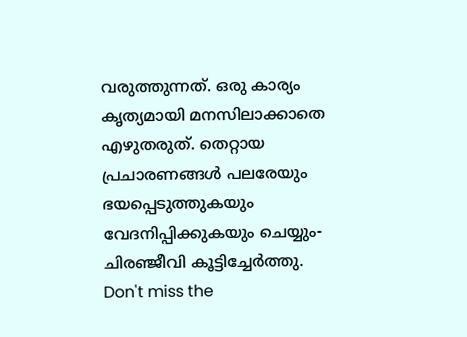വരുത്തുന്നത്. ഒരു കാര്യം കൃത്യമായി മനസിലാക്കാതെ എഴുതരുത്. തെറ്റായ പ്രചാരണങ്ങൾ പലരേയും ഭയപ്പെടുത്തുകയും വേദനിപ്പിക്കുകയും ചെയ്യും- ചിരഞ്ജീവി കൂട്ടിച്ചേർത്തു.
Don't miss the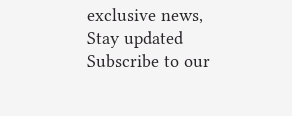exclusive news, Stay updated
Subscribe to our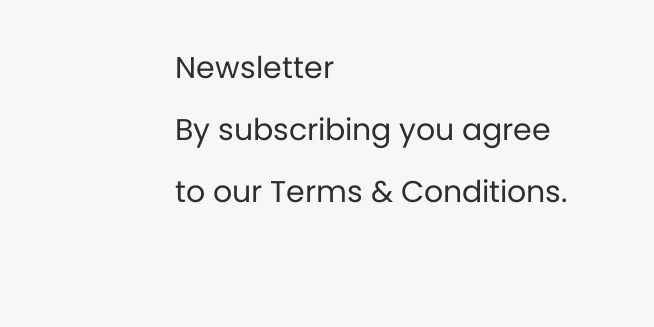Newsletter
By subscribing you agree to our Terms & Conditions.